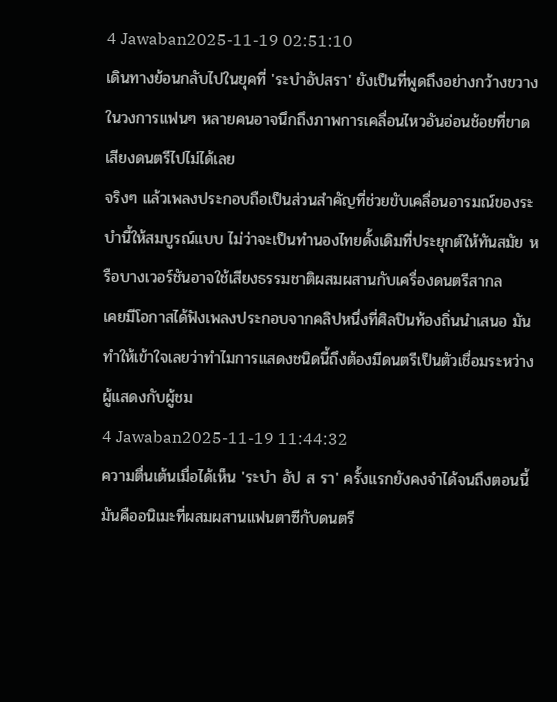4 Jawaban2025-11-19 02:51:10
เดินทางย้อนกลับไปในยุคที่ 'ระบำอัปสรา' ยังเป็นที่พูดถึงอย่างกว้างขวางในวงการแฟนๆ หลายคนอาจนึกถึงภาพการเคลื่อนไหวอันอ่อนช้อยที่ขาดเสียงดนตรีไปไม่ได้เลย
จริงๆ แล้วเพลงประกอบถือเป็นส่วนสำคัญที่ช่วยขับเคลื่อนอารมณ์ของระบำนี้ให้สมบูรณ์แบบ ไม่ว่าจะเป็นทำนองไทยดั้งเดิมที่ประยุกต์ให้ทันสมัย หรือบางเวอร์ชันอาจใช้เสียงธรรมชาติผสมผสานกับเครื่องดนตรีสากล
เคยมีโอกาสได้ฟังเพลงประกอบจากคลิปหนึ่งที่ศิลปินท้องถิ่นนำเสนอ มันทำให้เข้าใจเลยว่าทำไมการแสดงชนิดนี้ถึงต้องมีดนตรีเป็นตัวเชื่อมระหว่างผู้แสดงกับผู้ชม
4 Jawaban2025-11-19 11:44:32
ความตื่นเต้นเมื่อได้เห็น 'ระบำ อัป ส รา' ครั้งแรกยังคงจำได้จนถึงตอนนี้ มันคืออนิเมะที่ผสมผสานแฟนตาซีกับดนตรี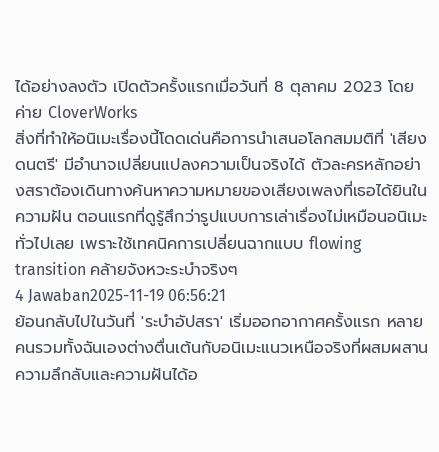ได้อย่างลงตัว เปิดตัวครั้งแรกเมื่อวันที่ 8 ตุลาคม 2023 โดยค่าย CloverWorks
สิ่งที่ทำให้อนิเมะเรื่องนี้โดดเด่นคือการนำเสนอโลกสมมติที่ 'เสียงดนตรี' มีอำนาจเปลี่ยนแปลงความเป็นจริงได้ ตัวละครหลักอย่างสราต้องเดินทางค้นหาความหมายของเสียงเพลงที่เธอได้ยินในความฝัน ตอนแรกที่ดูรู้สึกว่ารูปแบบการเล่าเรื่องไม่เหมือนอนิเมะทั่วไปเลย เพราะใช้เทคนิคการเปลี่ยนฉากแบบ flowing transition คล้ายจังหวะระบำจริงๆ
4 Jawaban2025-11-19 06:56:21
ย้อนกลับไปในวันที่ 'ระบำอัปสรา' เริ่มออกอากาศครั้งแรก หลายคนรวมทั้งฉันเองต่างตื่นเต้นกับอนิเมะแนวเหนือจริงที่ผสมผสานความลึกลับและความฝันได้อ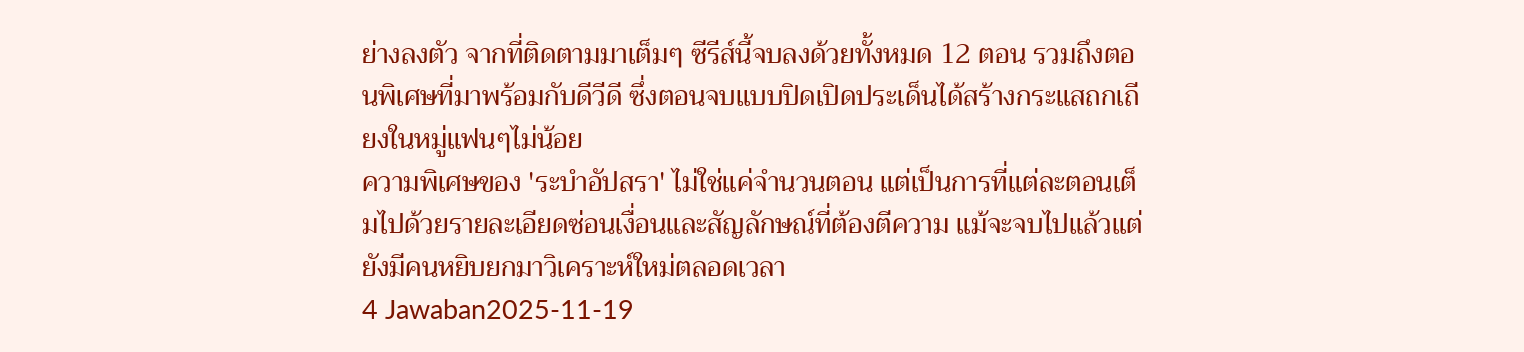ย่างลงตัว จากที่ติดตามมาเต็มๆ ซีรีส์นี้จบลงด้วยทั้งหมด 12 ตอน รวมถึงตอนพิเศษที่มาพร้อมกับดีวีดี ซึ่งตอนจบแบบปิดเปิดประเด็นได้สร้างกระแสถกเถียงในหมู่แฟนๆไม่น้อย
ความพิเศษของ 'ระบำอัปสรา' ไม่ใช่แค่จำนวนตอน แต่เป็นการที่แต่ละตอนเต็มไปด้วยรายละเอียดซ่อนเงื่อนและสัญลักษณ์ที่ต้องตีความ แม้จะจบไปแล้วแต่ยังมีคนหยิบยกมาวิเคราะห์ใหม่ตลอดเวลา
4 Jawaban2025-11-19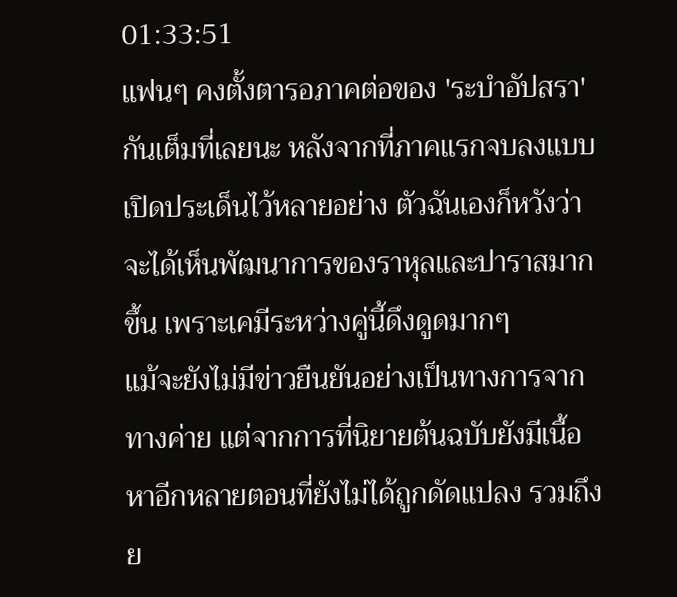01:33:51
แฟนๆ คงตั้งตารอภาคต่อของ 'ระบำอัปสรา' กันเต็มที่เลยนะ หลังจากที่ภาคแรกจบลงแบบเปิดประเด็นไว้หลายอย่าง ตัวฉันเองก็หวังว่าจะได้เห็นพัฒนาการของราหุลและปาราสมากขึ้น เพราะเคมีระหว่างคู่นี้ดึงดูดมากๆ
แม้จะยังไม่มีข่าวยืนยันอย่างเป็นทางการจากทางค่าย แต่จากการที่นิยายต้นฉบับยังมีเนื้อหาอีกหลายตอนที่ยังไม่ได้ถูกดัดแปลง รวมถึงย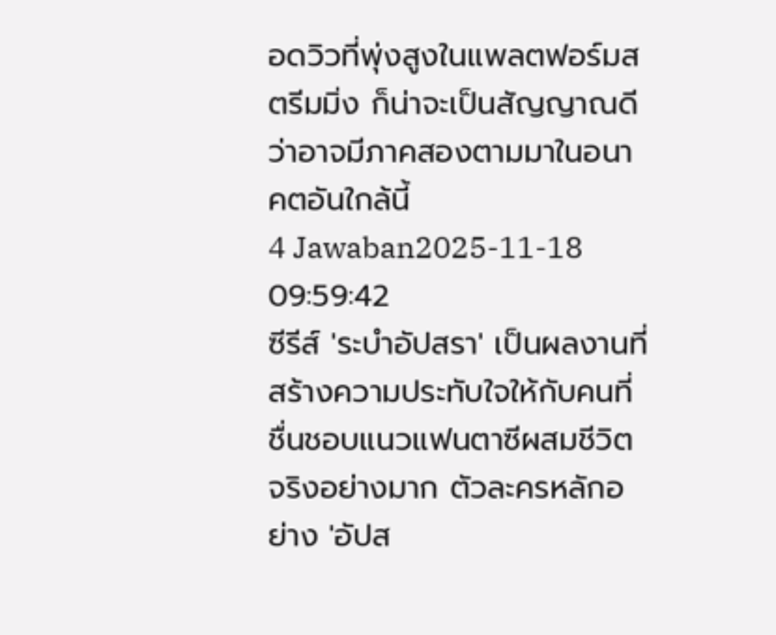อดวิวที่พุ่งสูงในแพลตฟอร์มสตรีมมิ่ง ก็น่าจะเป็นสัญญาณดีว่าอาจมีภาคสองตามมาในอนาคตอันใกล้นี้
4 Jawaban2025-11-18 09:59:42
ซีรีส์ 'ระบำอัปสรา' เป็นผลงานที่สร้างความประทับใจให้กับคนที่ชื่นชอบแนวแฟนตาซีผสมชีวิตจริงอย่างมาก ตัวละครหลักอย่าง 'อัปส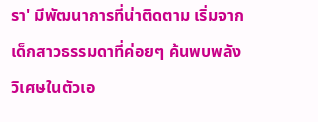รา' มีพัฒนาการที่น่าติดตาม เริ่มจากเด็กสาวธรรมดาที่ค่อยๆ ค้นพบพลังวิเศษในตัวเอ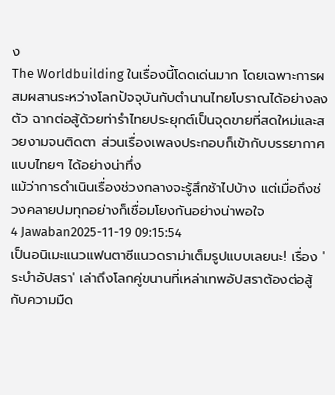ง
The Worldbuilding ในเรื่องนี้โดดเด่นมาก โดยเฉพาะการผสมผสานระหว่างโลกปัจจุบันกับตำนานไทยโบราณได้อย่างลงตัว ฉากต่อสู้ด้วยท่ารำไทยประยุกต์เป็นจุดขายที่สดใหม่และสวยงามจนติดตา ส่วนเรื่องเพลงประกอบก็เข้ากับบรรยากาศแบบไทยๆ ได้อย่างน่าทึ่ง
แม้ว่าการดำเนินเรื่องช่วงกลางจะรู้สึกช้าไปบ้าง แต่เมื่อถึงช่วงคลายปมทุกอย่างก็เชื่อมโยงกันอย่างน่าพอใจ
4 Jawaban2025-11-19 09:15:54
เป็นอนิเมะแนวแฟนตาซีแนวดราม่าเต็มรูปแบบเลยนะ! เรื่อง 'ระบำอัปสรา' เล่าถึงโลกคู่ขนานที่เหล่าเทพอัปสราต้องต่อสู้กับความมืด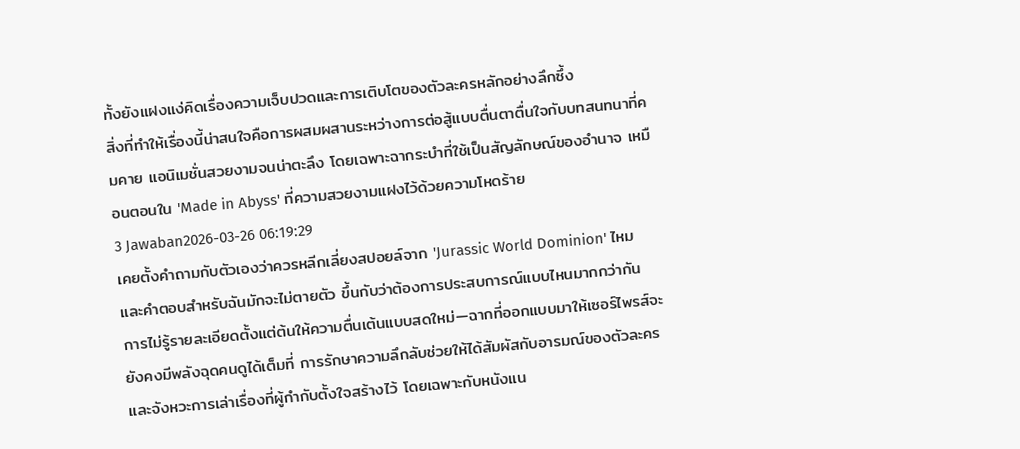ทั้งยังแฝงแง่คิดเรื่องความเจ็บปวดและการเติบโตของตัวละครหลักอย่างลึกซึ้ง
สิ่งที่ทำให้เรื่องนี้น่าสนใจคือการผสมผสานระหว่างการต่อสู้แบบตื่นตาตื่นใจกับบทสนทนาที่คมคาย แอนิเมชั่นสวยงามจนน่าตะลึง โดยเฉพาะฉากระบำที่ใช้เป็นสัญลักษณ์ของอำนาจ เหมือนตอนใน 'Made in Abyss' ที่ความสวยงามแฝงไว้ด้วยความโหดร้าย
3 Jawaban2026-03-26 06:19:29
เคยตั้งคำถามกับตัวเองว่าควรหลีกเลี่ยงสปอยล์จาก 'Jurassic World Dominion' ไหม และคำตอบสำหรับฉันมักจะไม่ตายตัว ขึ้นกับว่าต้องการประสบการณ์แบบไหนมากกว่ากัน
การไม่รู้รายละเอียดตั้งแต่ต้นให้ความตื่นเต้นแบบสดใหม่—ฉากที่ออกแบบมาให้เซอร์ไพรส์จะยังคงมีพลังฉุดคนดูได้เต็มที่ การรักษาความลึกลับช่วยให้ได้สัมผัสกับอารมณ์ของตัวละครและจังหวะการเล่าเรื่องที่ผู้กำกับตั้งใจสร้างไว้ โดยเฉพาะกับหนังแน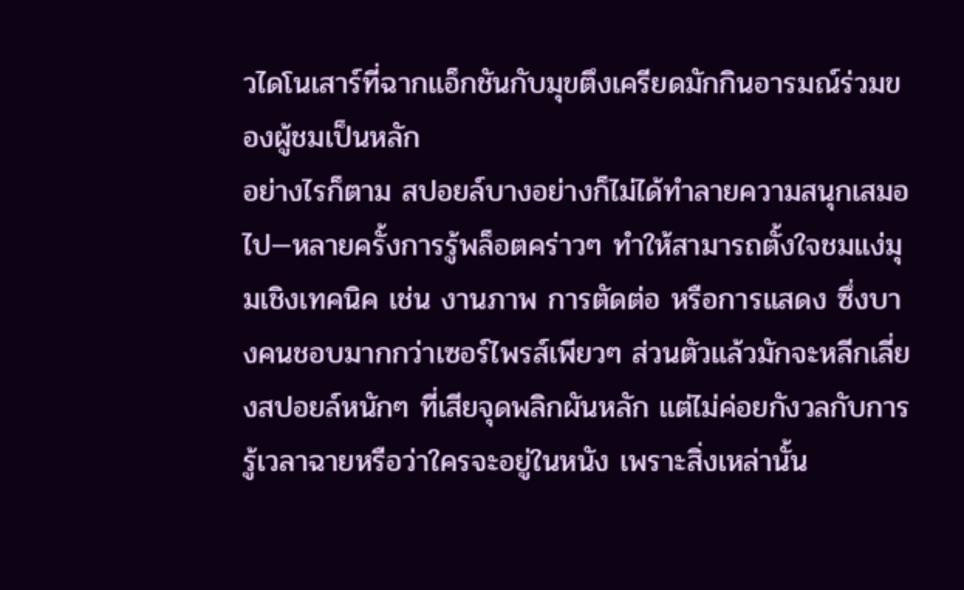วไดโนเสาร์ที่ฉากแอ็กชันกับมุขตึงเครียดมักกินอารมณ์ร่วมของผู้ชมเป็นหลัก
อย่างไรก็ตาม สปอยล์บางอย่างก็ไม่ได้ทำลายความสนุกเสมอไป—หลายครั้งการรู้พล็อตคร่าวๆ ทำให้สามารถตั้งใจชมแง่มุมเชิงเทคนิค เช่น งานภาพ การตัดต่อ หรือการแสดง ซึ่งบางคนชอบมากกว่าเซอร์ไพรส์เพียวๆ ส่วนตัวแล้วมักจะหลีกเลี่ยงสปอยล์หนักๆ ที่เสียจุดพลิกผันหลัก แต่ไม่ค่อยกังวลกับการรู้เวลาฉายหรือว่าใครจะอยู่ในหนัง เพราะสิ่งเหล่านั้น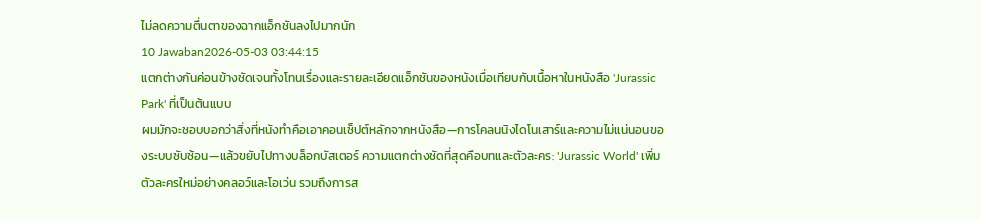ไม่ลดความตื่นตาของฉากแอ็กชันลงไปมากนัก
10 Jawaban2026-05-03 03:44:15
แตกต่างกันค่อนข้างชัดเจนทั้งโทนเรื่องและรายละเอียดแอ็กชันของหนังเมื่อเทียบกับเนื้อหาในหนังสือ 'Jurassic Park' ที่เป็นต้นแบบ
ผมมักจะชอบบอกว่าสิ่งที่หนังทำคือเอาคอนเซ็ปต์หลักจากหนังสือ—การโคลนนิงไดโนเสาร์และความไม่แน่นอนของระบบซับซ้อน—แล้วขยับไปทางบล็อกบัสเตอร์ ความแตกต่างชัดที่สุดคือบทและตัวละคร: 'Jurassic World' เพิ่มตัวละครใหม่อย่างคลอว์และโอเว่น รวมถึงการส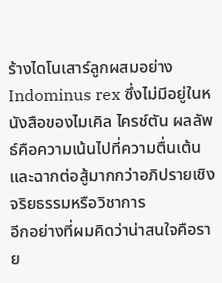ร้างไดโนเสาร์ลูกผสมอย่าง Indominus rex ซึ่งไม่มีอยู่ในหนังสือของไมเคิล ไครช์ตัน ผลลัพธ์คือความเน้นไปที่ความตื่นเต้นและฉากต่อสู้มากกว่าอภิปรายเชิงจริยธรรมหรือวิชาการ
อีกอย่างที่ผมคิดว่าน่าสนใจคือราย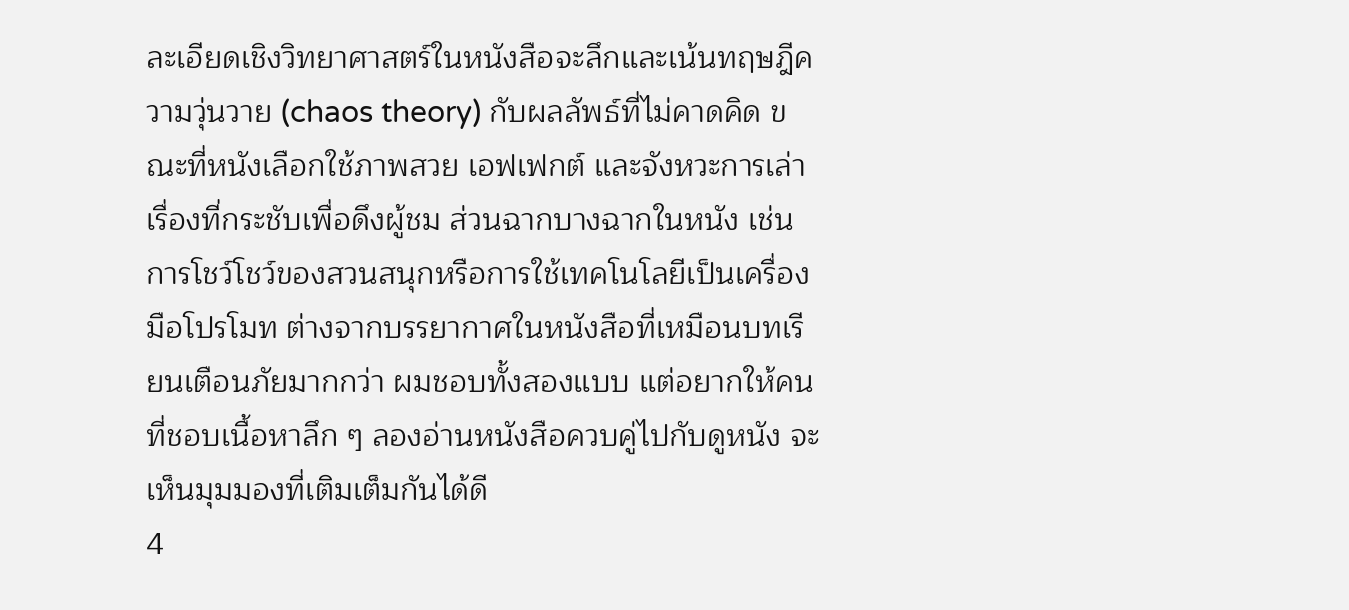ละเอียดเชิงวิทยาศาสตร์ในหนังสือจะลึกและเน้นทฤษฎีความวุ่นวาย (chaos theory) กับผลลัพธ์ที่ไม่คาดคิด ขณะที่หนังเลือกใช้ภาพสวย เอฟเฟกต์ และจังหวะการเล่าเรื่องที่กระชับเพื่อดึงผู้ชม ส่วนฉากบางฉากในหนัง เช่นการโชว์โชว์ของสวนสนุกหรือการใช้เทคโนโลยีเป็นเครื่องมือโปรโมท ต่างจากบรรยากาศในหนังสือที่เหมือนบทเรียนเตือนภัยมากกว่า ผมชอบทั้งสองแบบ แต่อยากให้คนที่ชอบเนื้อหาลึก ๆ ลองอ่านหนังสือควบคู่ไปกับดูหนัง จะเห็นมุมมองที่เติมเต็มกันได้ดี
4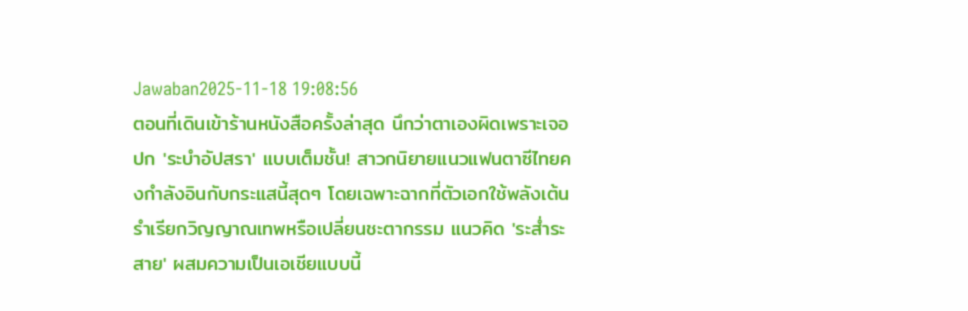Jawaban2025-11-18 19:08:56
ตอนที่เดินเข้าร้านหนังสือครั้งล่าสุด นึกว่าตาเองผิดเพราะเจอปก 'ระบำอัปสรา' แบบเต็มชั้น! สาวกนิยายแนวแฟนตาซีไทยคงกำลังอินกับกระแสนี้สุดๆ โดยเฉพาะฉากที่ตัวเอกใช้พลังเต้นรำเรียกวิญญาณเทพหรือเปลี่ยนชะตากรรม แนวคิด 'ระส่ำระสาย' ผสมความเป็นเอเชียแบบนี้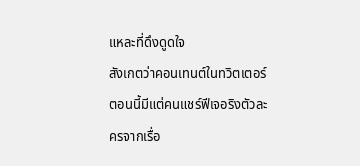แหละที่ดึงดูดใจ
สังเกตว่าคอนเทนต์ในทวิตเตอร์ตอนนี้มีแต่คนแชร์ฟีเจอริงตัวละครจากเรื่อ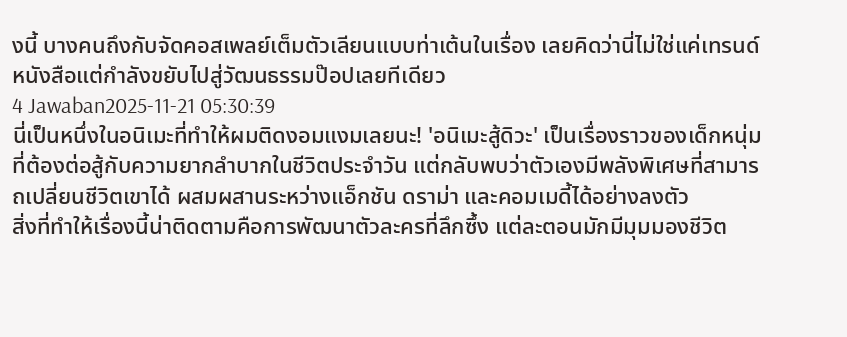งนี้ บางคนถึงกับจัดคอสเพลย์เต็มตัวเลียนแบบท่าเต้นในเรื่อง เลยคิดว่านี่ไม่ใช่แค่เทรนด์หนังสือแต่กำลังขยับไปสู่วัฒนธรรมป๊อปเลยทีเดียว
4 Jawaban2025-11-21 05:30:39
นี่เป็นหนึ่งในอนิเมะที่ทำให้ผมติดงอมแงมเลยนะ! 'อนิเมะสู้ดิวะ' เป็นเรื่องราวของเด็กหนุ่มที่ต้องต่อสู้กับความยากลำบากในชีวิตประจำวัน แต่กลับพบว่าตัวเองมีพลังพิเศษที่สามารถเปลี่ยนชีวิตเขาได้ ผสมผสานระหว่างแอ็กชัน ดราม่า และคอมเมดี้ได้อย่างลงตัว
สิ่งที่ทำให้เรื่องนี้น่าติดตามคือการพัฒนาตัวละครที่ลึกซึ้ง แต่ละตอนมักมีมุมมองชีวิต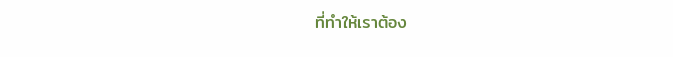ที่ทำให้เราต้อง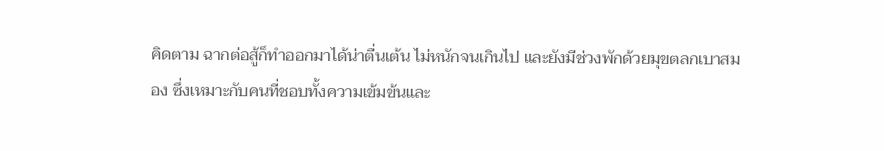คิดตาม ฉากต่อสู้ก็ทำออกมาได้น่าตื่นเต้น ไม่หนักจนเกินไป และยังมีช่วงพักด้วยมุขตลกเบาสมอง ซึ่งเหมาะกับคนที่ชอบทั้งความเข้มข้นและ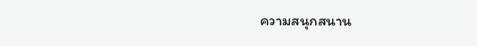ความสนุกสนาน